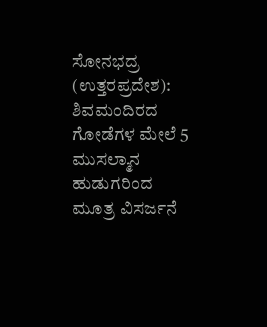ಸೋನಭದ್ರ (ಉತ್ತರಪ್ರದೇಶ): ಶಿವಮಂದಿರದ ಗೋಡೆಗಳ ಮೇಲೆ 5 ಮುಸಲ್ಮಾನ ಹುಡುಗರಿಂದ ಮೂತ್ರ ವಿಸರ್ಜನೆ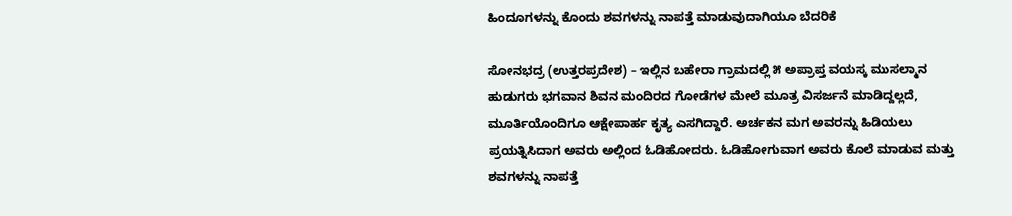ಹಿಂದೂಗಳನ್ನು ಕೊಂದು ಶವಗಳನ್ನು ನಾಪತ್ತೆ ಮಾಡುವುದಾಗಿಯೂ ಬೆದರಿಕೆ

ಸೋನಭದ್ರ (ಉತ್ತರಪ್ರದೇಶ) – ಇಲ್ಲಿನ ಬಹೇರಾ ಗ್ರಾಮದಲ್ಲಿ ೫ ಅಪ್ರಾಪ್ತ ವಯಸ್ಕ ಮುಸಲ್ಮಾನ ಹುಡುಗರು ಭಗವಾನ ಶಿವನ ಮಂದಿರದ ಗೋಡೆಗಳ ಮೇಲೆ ಮೂತ್ರ ವಿಸರ್ಜನೆ ಮಾಡಿದ್ದಲ್ಲದೆ, ಮೂರ್ತಿಯೊಂದಿಗೂ ಆಕ್ಷೇಪಾರ್ಹ ಕೃತ್ಯ ಎಸಗಿದ್ದಾರೆ. ಅರ್ಚಕನ ಮಗ ಅವರನ್ನು ಹಿಡಿಯಲು ಪ್ರಯತ್ನಿಸಿದಾಗ ಅವರು ಅಲ್ಲಿಂದ ಓಡಿಹೋದರು. ಓಡಿಹೋಗುವಾಗ ಅವರು ಕೊಲೆ ಮಾಡುವ ಮತ್ತು ಶವಗಳನ್ನು ನಾಪತ್ತೆ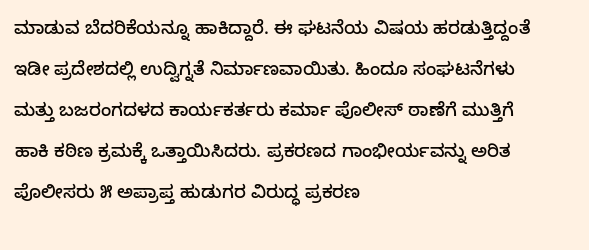ಮಾಡುವ ಬೆದರಿಕೆಯನ್ನೂ ಹಾಕಿದ್ದಾರೆ. ಈ ಘಟನೆಯ ವಿಷಯ ಹರಡುತ್ತಿದ್ದಂತೆ ಇಡೀ ಪ್ರದೇಶದಲ್ಲಿ ಉದ್ವಿಗ್ನತೆ ನಿರ್ಮಾಣವಾಯಿತು. ಹಿಂದೂ ಸಂಘಟನೆಗಳು ಮತ್ತು ಬಜರಂಗದಳದ ಕಾರ್ಯಕರ್ತರು ಕರ್ಮಾ ಪೊಲೀಸ್ ಠಾಣೆಗೆ ಮುತ್ತಿಗೆ ಹಾಕಿ ಕಠಿಣ ಕ್ರಮಕ್ಕೆ ಒತ್ತಾಯಿಸಿದರು. ಪ್ರಕರಣದ ಗಾಂಭೀರ್ಯವನ್ನು ಅರಿತ ಪೊಲೀಸರು ೫ ಅಪ್ರಾಪ್ತ ಹುಡುಗರ ವಿರುದ್ಧ ಪ್ರಕರಣ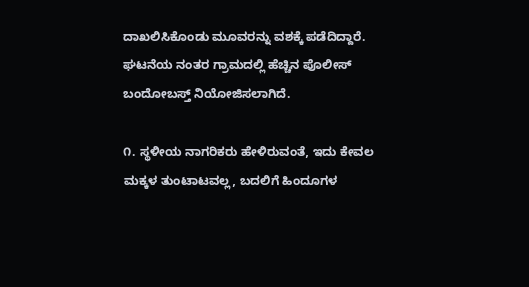ದಾಖಲಿಸಿಕೊಂಡು ಮೂವರನ್ನು ವಶಕ್ಕೆ ಪಡೆದಿದ್ದಾರೆ. ಘಟನೆಯ ನಂತರ ಗ್ರಾಮದಲ್ಲಿ ಹೆಚ್ಚಿನ ಪೊಲೀಸ್ ಬಂದೋಬಸ್ತ್ ನಿಯೋಜಿಸಲಾಗಿದೆ.

೧. ಸ್ಥಳೀಯ ನಾಗರಿಕರು ಹೇಳಿರುವಂತೆ, ಇದು ಕೇವಲ ಮಕ್ಕಳ ತುಂಟಾಟವಲ್ಲ, ಬದಲಿಗೆ ಹಿಂದೂಗಳ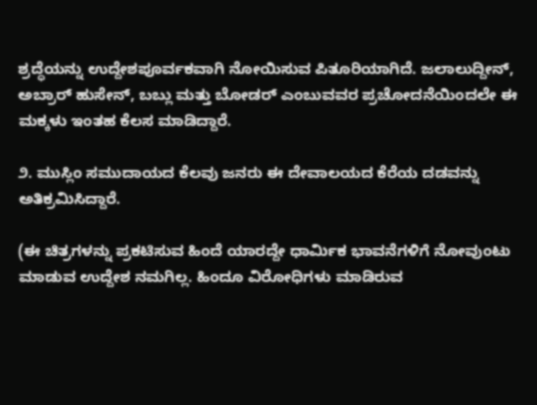ಶ್ರದ್ಧೆಯನ್ನು ಉದ್ದೇಶಪೂರ್ವಕವಾಗಿ ನೋಯಿಸುವ ಪಿತೂರಿಯಾಗಿದೆ. ಜಲಾಲುದ್ದೀನ್, ಅಬ್ರಾರ್ ಹುಸೇನ್, ಬಬ್ಲು ಮತ್ತು ಬೋಡರ್ ಎಂಬುವವರ ಪ್ರಚೋದನೆಯಿಂದಲೇ ಈ ಮಕ್ಕಳು ಇಂತಹ ಕೆಲಸ ಮಾಡಿದ್ದಾರೆ.

೨. ಮುಸ್ಲಿಂ ಸಮುದಾಯದ ಕೆಲವು ಜನರು ಈ ದೇವಾಲಯದ ಕೆರೆಯ ದಡವನ್ನು ಅತಿಕ್ರಮಿಸಿದ್ದಾರೆ.

(ಈ ಚಿತ್ರಗಳನ್ನು ಪ್ರಕಟಿಸುವ ಹಿಂದೆ ಯಾರದ್ದೇ ಧಾರ್ಮಿಕ ಭಾವನೆಗಳಿಗೆ ನೋವುಂಟು ಮಾಡುವ ಉದ್ದೇಶ ನಮಗಿಲ್ಲ. ಹಿಂದೂ ವಿರೋಧಿಗಳು ಮಾಡಿರುವ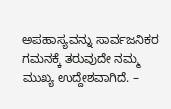ಅಪಹಾಸ್ಯವನ್ನು ಸಾರ್ವಜನಿಕರ ಗಮನಕ್ಕೆ ತರುವುದೇ ನಮ್ಮ ಮುಖ್ಯ ಉದ್ದೇಶವಾಗಿದೆ. –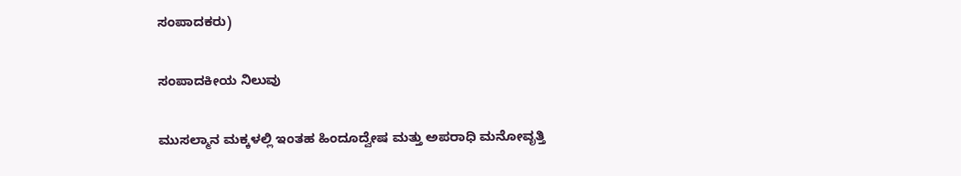ಸಂಪಾದಕರು)

ಸಂಪಾದಕೀಯ ನಿಲುವು

ಮುಸಲ್ಮಾನ ಮಕ್ಕಳಲ್ಲಿ ಇಂತಹ ಹಿಂದೂದ್ವೇಷ ಮತ್ತು ಅಪರಾಧಿ ಮನೋವೃತ್ತಿ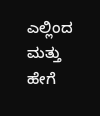ಎಲ್ಲಿಂದ ಮತ್ತು ಹೇಗೆ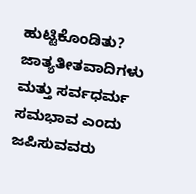ಹುಟ್ಟಿಕೊಂಡಿತು? ಜಾತ್ಯತೀತವಾದಿಗಳು ಮತ್ತು ಸರ್ವಧರ್ಮ ಸಮಭಾವ ಎಂದು ಜಪಿಸುವವರು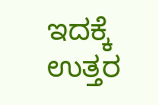ಇದಕ್ಕೆ ಉತ್ತರ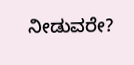ನೀಡುವರೇ?